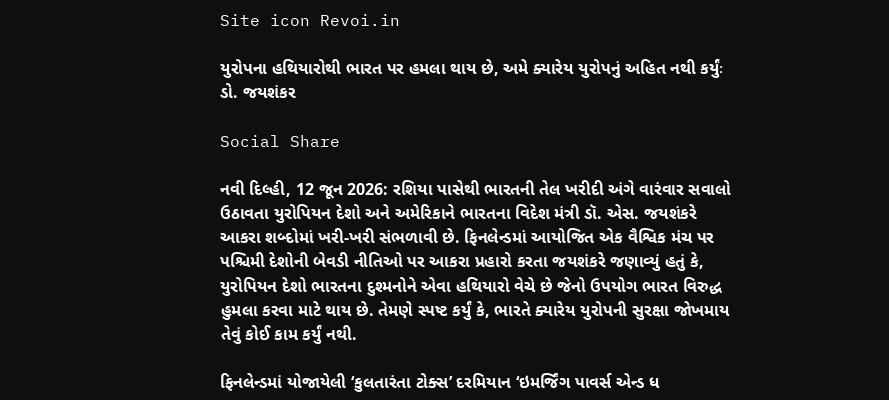Site icon Revoi.in

યુરોપના હથિયારોથી ભારત પર હમલા થાય છે, અમે ક્યારેય યુરોપનું અહિત નથી કર્યુંઃ ડો. જયશંકર

Social Share

નવી દિલ્હી, 12 જૂન 2026: રશિયા પાસેથી ભારતની તેલ ખરીદી અંગે વારંવાર સવાલો ઉઠાવતા યુરોપિયન દેશો અને અમેરિકાને ભારતના વિદેશ મંત્રી ડૉ. એસ. જયશંકરે આકરા શબ્દોમાં ખરી-ખરી સંભળાવી છે. ફિનલેન્ડમાં આયોજિત એક વૈશ્વિક મંચ પર પશ્ચિમી દેશોની બેવડી નીતિઓ પર આકરા પ્રહારો કરતા જયશંકરે જણાવ્યું હતું કે, યુરોપિયન દેશો ભારતના દુશ્મનોને એવા હથિયારો વેચે છે જેનો ઉપયોગ ભારત વિરુદ્ધ હુમલા કરવા માટે થાય છે. તેમણે સ્પષ્ટ કર્યું કે, ભારતે ક્યારેય યુરોપની સુરક્ષા જોખમાય તેવું કોઈ કામ કર્યું નથી.

ફિનલેન્ડમાં યોજાયેલી ‘કુલતારંતા ટોક્સ’ દરમિયાન ‘ઇમર્જિંગ પાવર્સ એન્ડ ધ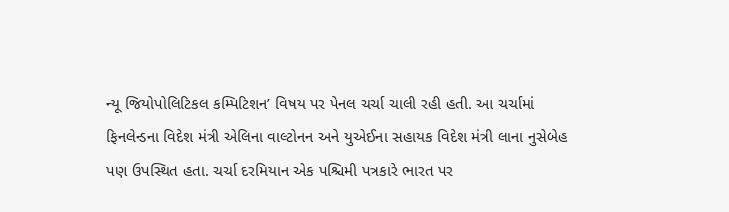ન્યૂ જિયોપોલિટિકલ કમ્પિટિશન’ વિષય પર પેનલ ચર્ચા ચાલી રહી હતી. આ ચર્ચામાં ફિનલેન્ડના વિદેશ મંત્રી એલિના વાલ્ટોનન અને યુએઈના સહાયક વિદેશ મંત્રી લાના નુસેબેહ પણ ઉપસ્થિત હતા. ચર્ચા દરમિયાન એક પશ્ચિમી પત્રકારે ભારત પર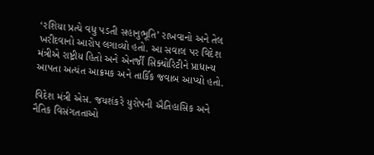‘રશિયા પ્રત્યે વધુ પડતી સહાનુભૂતિ’ રાખવાનો અને તેલ ખરીદવાનો આરોપ લગાવ્યો હતો. આ સવાલ પર વિદેશ મંત્રીએ રાષ્ટ્રીય હિતો અને એનર્જી સિક્યોરિટીને પ્રાધાન્ય આપતા અત્યંત આક્રમક અને તાર્કિક જવાબ આપ્યો હતો.

વિદેશ મંત્રી એસ. જયશંકરે યુરોપની ઐતિહાસિક અને નૈતિક વિસંગતતાઓ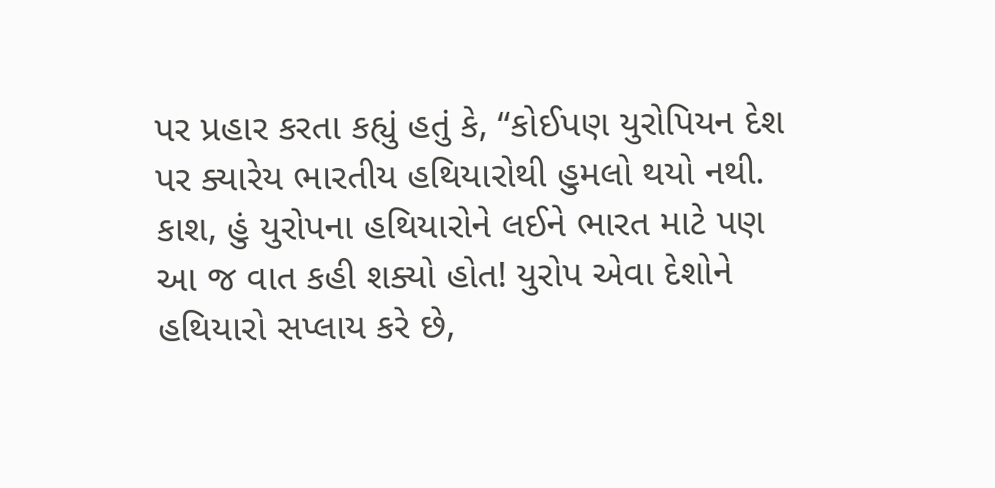પર પ્રહાર કરતા કહ્યું હતું કે, “કોઈપણ યુરોપિયન દેશ પર ક્યારેય ભારતીય હથિયારોથી હુમલો થયો નથી. કાશ, હું યુરોપના હથિયારોને લઈને ભારત માટે પણ આ જ વાત કહી શક્યો હોત! યુરોપ એવા દેશોને હથિયારો સપ્લાય કરે છે,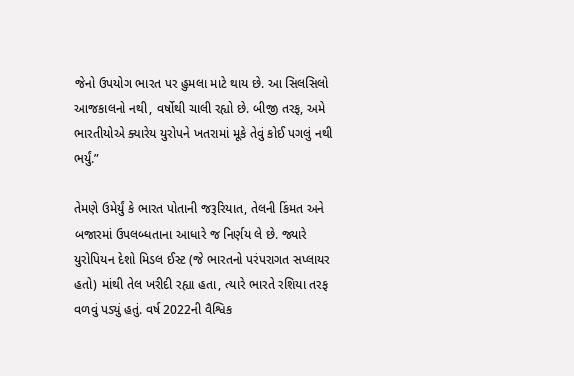જેનો ઉપયોગ ભારત પર હુમલા માટે થાય છે. આ સિલસિલો આજકાલનો નથી, વર્ષોથી ચાલી રહ્યો છે. બીજી તરફ, અમે ભારતીયોએ ક્યારેય યુરોપને ખતરામાં મૂકે તેવું કોઈ પગલું નથી ભર્યું.”

તેમણે ઉમેર્યું કે ભારત પોતાની જરૂરિયાત, તેલની કિંમત અને બજારમાં ઉપલબ્ધતાના આધારે જ નિર્ણય લે છે. જ્યારે યુરોપિયન દેશો મિડલ ઈસ્ટ (જે ભારતનો પરંપરાગત સપ્લાયર હતો) માંથી તેલ ખરીદી રહ્યા હતા, ત્યારે ભારતે રશિયા તરફ વળવું પડ્યું હતું. વર્ષ 2022ની વૈશ્વિક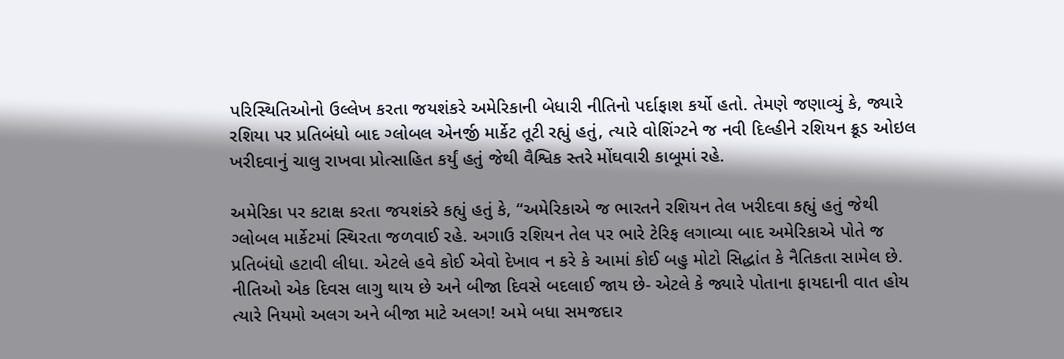પરિસ્થિતિઓનો ઉલ્લેખ કરતા જયશંકરે અમેરિકાની બેધારી નીતિનો પર્દાફાશ કર્યો હતો. તેમણે જણાવ્યું કે, જ્યારે રશિયા પર પ્રતિબંધો બાદ ગ્લોબલ એનર્જી માર્કેટ તૂટી રહ્યું હતું, ત્યારે વોશિંગ્ટને જ નવી દિલ્હીને રશિયન ક્રૂડ ઓઇલ ખરીદવાનું ચાલુ રાખવા પ્રોત્સાહિત કર્યું હતું જેથી વૈશ્વિક સ્તરે મોંઘવારી કાબૂમાં રહે.

અમેરિકા પર કટાક્ષ કરતા જયશંકરે કહ્યું હતું કે, “અમેરિકાએ જ ભારતને રશિયન તેલ ખરીદવા કહ્યું હતું જેથી ગ્લોબલ માર્કેટમાં સ્થિરતા જળવાઈ રહે. અગાઉ રશિયન તેલ પર ભારે ટેરિફ લગાવ્યા બાદ અમેરિકાએ પોતે જ પ્રતિબંધો હટાવી લીધા. એટલે હવે કોઈ એવો દેખાવ ન કરે કે આમાં કોઈ બહુ મોટો સિદ્ધાંત કે નૈતિકતા સામેલ છે. નીતિઓ એક દિવસ લાગુ થાય છે અને બીજા દિવસે બદલાઈ જાય છે- એટલે કે જ્યારે પોતાના ફાયદાની વાત હોય ત્યારે નિયમો અલગ અને બીજા માટે અલગ! અમે બધા સમજદાર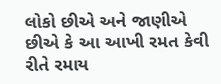લોકો છીએ અને જાણીએ છીએ કે આ આખી રમત કેવી રીતે રમાય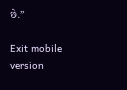છે.”

Exit mobile version